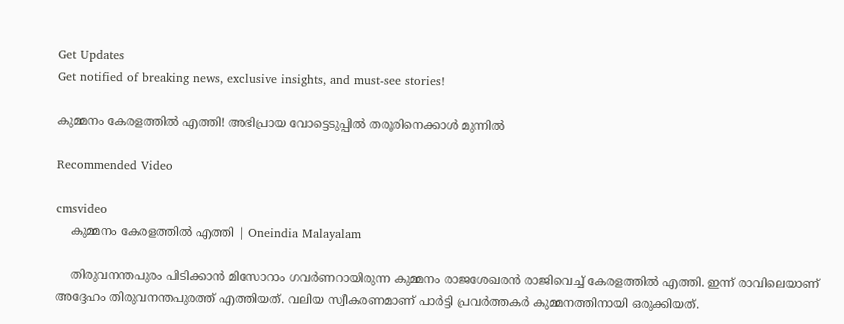Get Updates
Get notified of breaking news, exclusive insights, and must-see stories!

കുമ്മനം കേരളത്തില്‍ എത്തി! അഭിപ്രായ വോട്ടെടുപ്പില്‍ തരൂരിനെക്കാള്‍ മുന്നില്‍

Recommended Video

cmsvideo
    കുമ്മനം കേരളത്തില്‍ എത്തി | Oneindia Malayalam

    തിരുവനന്തപുരം പിടിക്കാന്‍ മിസോറാം ഗവര്‍ണറായിരുന്ന കുമ്മനം രാജശേഖരന്‍ രാജിവെച്ച് കേരളത്തില്‍ എത്തി. ഇന്ന് രാവിലെയാണ് അദ്ദേഹം തിരുവനന്തപുരത്ത് എത്തിയത്. വലിയ സ്വീകരണമാണ് പാര്‍ട്ടി പ്രവര്‍ത്തകര്‍ കുമ്മനത്തിനായി ഒരുക്കിയത്.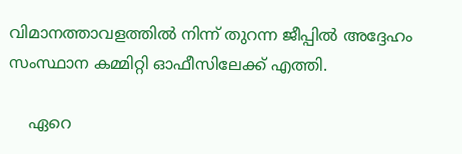വിമാനത്താവളത്തില്‍ നിന്ന് തുറന്ന ജീപ്പില്‍ അദ്ദേഹം സംസ്ഥാന കമ്മിറ്റി ഓഫീസിലേക്ക് എത്തി.

    ഏറെ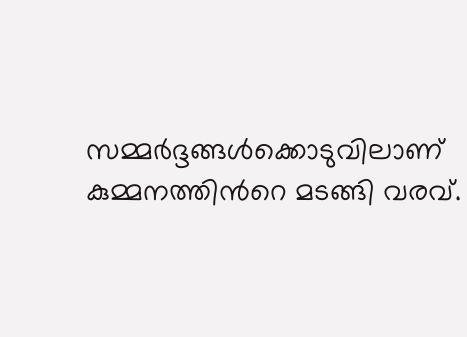സമ്മര്‍ദ്ദങ്ങള്‍ക്കൊടുവിലാണ് കുമ്മനത്തിന്‍റെ മടങ്ങി വരവ്.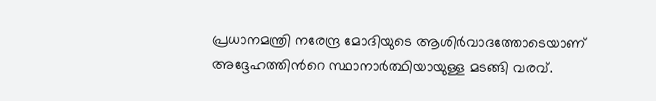പ്രധാനമന്ത്രി നരേന്ദ്ര മോദിയുടെ ആശിര്‍വാദത്തോടെയാണ് അദ്ദേഹത്തിന്‍റെ സ്ഥാനാര്‍ത്ഥിയായുള്ള മടങ്ങി വരവ്.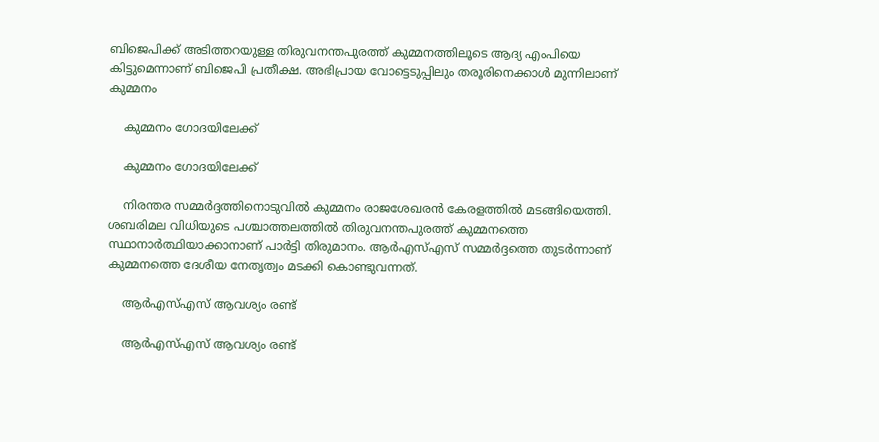ബിജെപിക്ക് അടിത്തറയുള്ള തിരുവനന്തപുരത്ത് കുമ്മനത്തിലൂടെ ആദ്യ എംപിയെ കിട്ടുമെന്നാണ് ബിജെപി പ്രതീക്ഷ. അഭിപ്രായ വോട്ടെടുപ്പിലും തരൂരിനെക്കാള്‍ മുന്നിലാണ് കുമ്മനം

    കുമ്മനം ഗോദയിലേക്ക്

    കുമ്മനം ഗോദയിലേക്ക്

    നിരന്തര സമ്മര്‍ദ്ദത്തിനൊടുവില്‍ കുമ്മനം രാജശേഖരന്‍ കേരളത്തില്‍ മടങ്ങിയെത്തി. ശബരിമല വിധിയുടെ പശ്ചാത്തലത്തില്‍ തിരുവനന്തപുരത്ത് കുമ്മനത്തെ സ്ഥാനാര്‍ത്ഥിയാക്കാനാണ് പാര്‍ട്ടി തിരുമാനം. ആര്‍എസ്എസ് സമ്മര്‍ദ്ദത്തെ തുടര്‍ന്നാണ് കുമ്മനത്തെ ദേശീയ നേതൃത്വം മടക്കി കൊണ്ടുവന്നത്.

    ആര്‍എസ്എസ് ആവശ്യം രണ്ട്

    ആര്‍എസ്എസ് ആവശ്യം രണ്ട്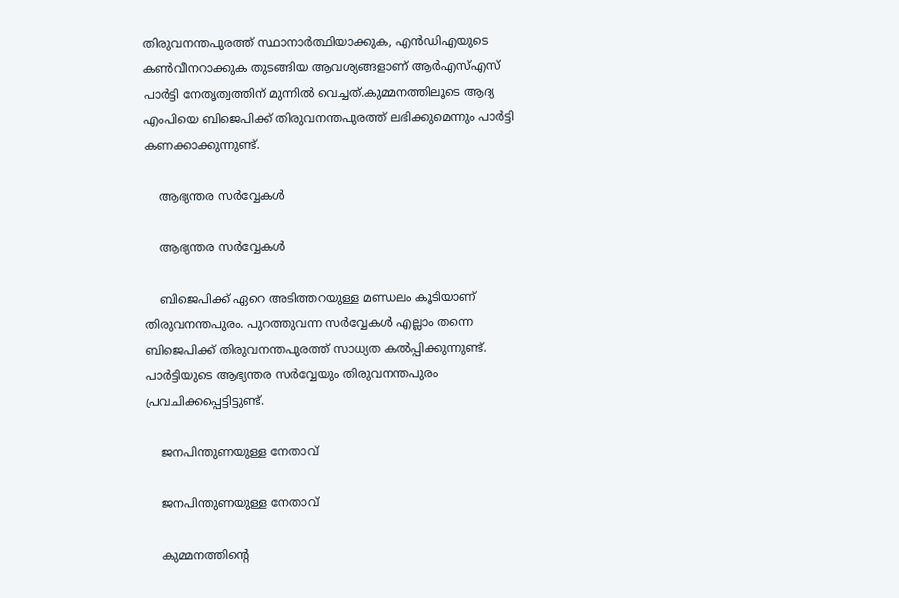തിരുവനന്തപുരത്ത് സ്ഥാനാര്‍ത്ഥിയാക്കുക, എന്‍ഡിഎയുടെ കണ്‍വീനറാക്കുക തുടങ്ങിയ ആവശ്യങ്ങളാണ് ആര്‍എസ്എസ് പാര്‍ട്ടി നേതൃത്വത്തിന് മുന്നില്‍ വെച്ചത്.കുമ്മനത്തിലൂടെ ആദ്യ എംപിയെ ബിജെപിക്ക് തിരുവനന്തപുരത്ത് ലഭിക്കുമെന്നും പാര്‍ട്ടി കണക്കാക്കുന്നുണ്ട്.

    ആഭ്യന്തര സര്‍വ്വേകള്‍

    ആഭ്യന്തര സര്‍വ്വേകള്‍

    ബിജെപിക്ക് ഏറെ അടിത്തറയുള്ള മണ്ഡലം കൂടിയാണ് തിരുവനന്തപുരം. പുറത്തുവന്ന സര്‍വ്വേകള്‍ എല്ലാം തന്നെ ബിജെപിക്ക് തിരുവനന്തപുരത്ത് സാധ്യത കല്‍പ്പിക്കുന്നുണ്ട്. പാര്‍ട്ടിയുടെ ആഭ്യന്തര സര്‍വ്വേയും തിരുവനന്തപുരം പ്രവചിക്കപ്പെട്ടിട്ടുണ്ട്.

    ജനപിന്തുണയുള്ള നേതാവ്

    ജനപിന്തുണയുള്ള നേതാവ്

    കുമ്മനത്തിന്‍റെ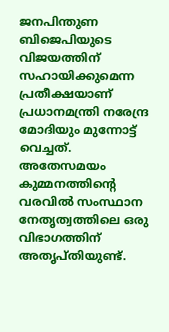ജനപിന്തുണ ബിജെപിയുടെ വിജയത്തിന് സഹായിക്കുമെന്ന പ്രതീക്ഷയാണ് പ്രധാനമന്ത്രി നരേന്ദ്ര മോദിയും മുന്നോട്ട് വെച്ചത്. അതേസമയം കുമ്മനത്തിന്‍റെ വരവില്‍ സംസ്ഥാന നേതൃത്വത്തിലെ ഒരു വിഭാഗത്തിന് അതൃപ്തിയുണ്ട്.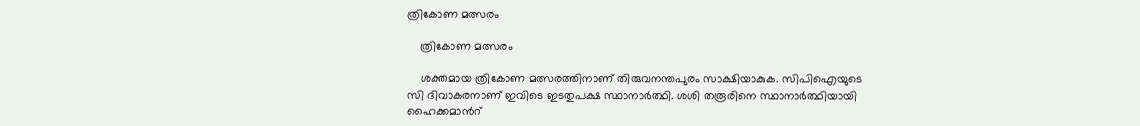ത്രികോണ മത്സരം

    ത്രികോണ മത്സരം

    ശക്തമായ ത്രികോണ മത്സരത്തിനാണ് തിരുവനന്തപുരം സാക്ഷിയാകുക. സിപിഐയുടെ സി ദിവാകരനാണ് ഇവിടെ ഇടതുപക്ഷ സ്ഥാനാര്‍ത്ഥി. ശശി തരൂരിനെ സ്ഥാനാര്‍ത്ഥിയായി ഹൈക്കമാന്‍റ്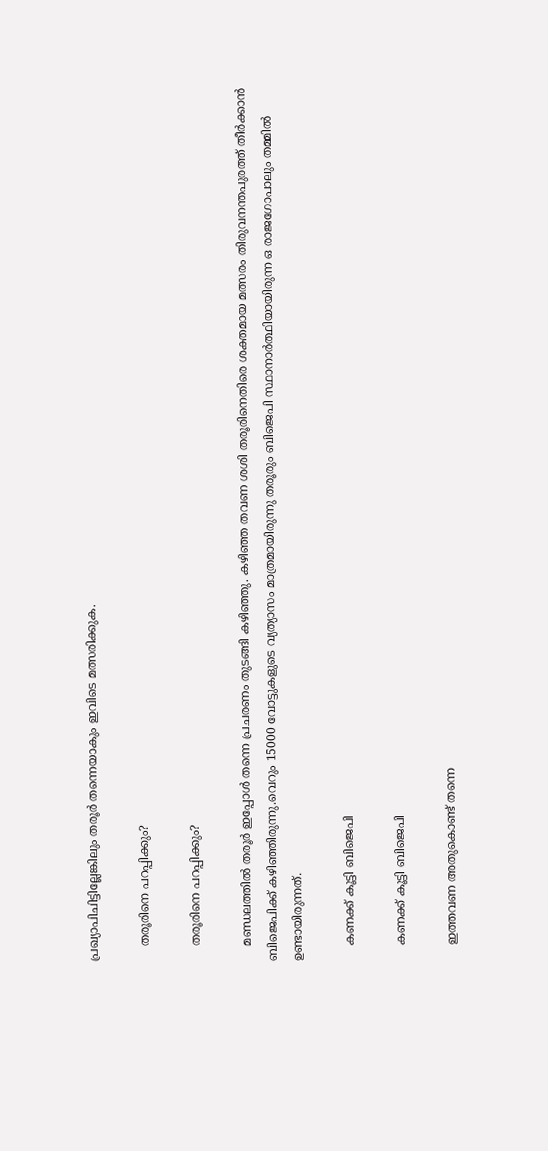പ്രഖ്യാപിചിട്ടില്ലേങ്കിലും തരൂര്‍ തന്നെയാകും ഇവിടെ മത്സരിക്കുക.

    തരൂരിനെ പറപ്പിക്കും?

    തരൂരിനെ പറപ്പിക്കും?

    മണ്ഡലത്തില്‍ തരൂര്‍ ഇപ്പോള്‍ തന്നെ പ്രചരണം തുടങ്ങി കഴിഞ്ഞു. കഴിഞ്ഞ തവണ ശശി തരൂരിനെതിരെ ശക്തമായ മത്സരം തിരുവനന്തപുരത്ത് തീര്‍ക്കാന്‍ ബിജെപിക്ക് കഴിഞ്ഞിരുന്നു.വെറും 15000 വോട്ടുകളുടെ വ്യത്യാസം മാത്രമായിരുന്നു തരൂരും ബിജെപി സ്ഥാനാര്‍ത്ഥിയായിരുന്ന ഒ രാജഗോപാലും തമ്മില്‍ ഉണ്ടായിരുന്നത്.

    കണക്ക് കൂട്ടി ബിജെപി

    കണക്ക് കൂട്ടി ബിജെപി

    ഇത്തവണ അതുകൊണ്ട് തന്നെ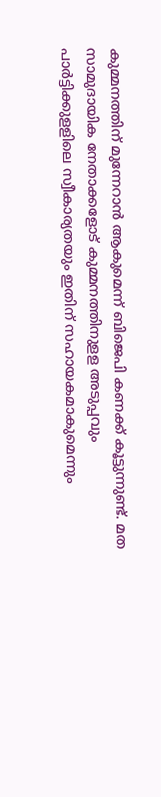കുമ്മനത്തിന് മുന്നേറാന്‍ ആകുമെന്ന് ബിജെപി കണക്ക് കൂട്ടുന്നുണ്ട്. മത സാമുദായിക നേതാക്കളോട് കുമ്മനത്തിനുളള അടുപ്പവും പാര്‍ട്ടിക്കുളളിലെ സ്വീകാര്യതയും ഇതിന് സഹായകമാകുമെന്നും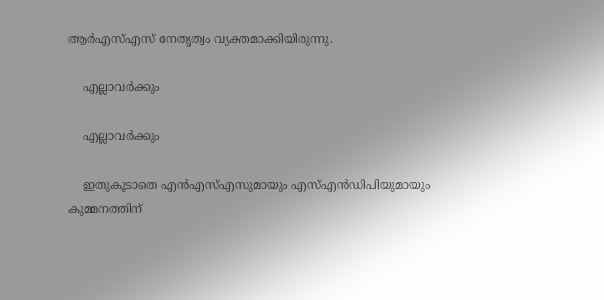ആര്‍എസ്എസ് നേതൃത്വം വ്യക്തമാക്കിയിരുന്നു.

    എല്ലാവര്‍ക്കും

    എല്ലാവര്‍ക്കും

    ഇതുകൂടാതെ എന്‍എസ്എസുമായും എസ്എന്‍ഡിപിയുമായും കുമ്മനത്തിന്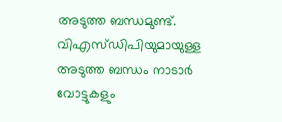അടുത്ത ബന്ധമുണ്ട്. വിഎസ്ഡിപിയുമായുള്ള അടുത്ത ബന്ധം നാടാര്‍ വോട്ടുകളും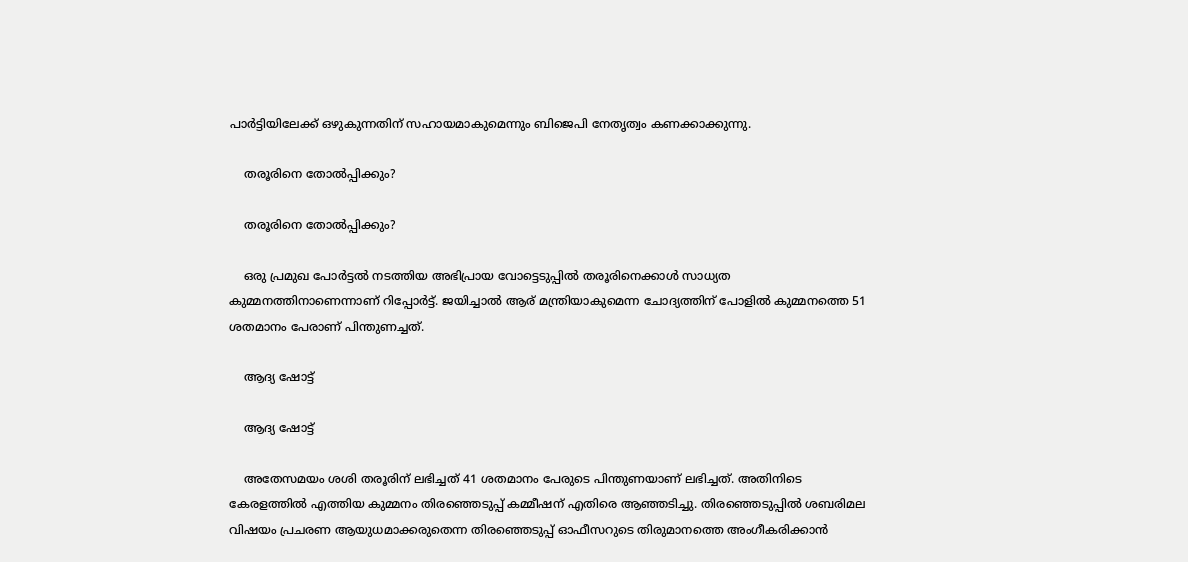പാര്‍ട്ടിയിലേക്ക് ഒഴുകുന്നതിന് സഹായമാകുമെന്നും ബിജെപി നേതൃത്വം കണക്കാക്കുന്നു.

    തരൂരിനെ തോല്‍പ്പിക്കും?

    തരൂരിനെ തോല്‍പ്പിക്കും?

    ഒരു പ്രമുഖ പോര്‍ട്ടല്‍ നടത്തിയ അഭിപ്രായ വോട്ടെടുപ്പില്‍ തരൂരിനെക്കാള്‍ സാധ്യത കുമ്മനത്തിനാണെന്നാണ് റിപ്പോര്‍ട്ട്. ജയിച്ചാല്‍ ആര് മന്ത്രിയാകുമെന്ന ചോദ്യത്തിന് പോളില്‍ കുമ്മനത്തെ 51 ശതമാനം പേരാണ് പിന്തുണച്ചത്.

    ആദ്യ ഷോട്ട്

    ആദ്യ ഷോട്ട്

    അതേസമയം ശശി തരൂരിന് ലഭിച്ചത് 41 ശതമാനം പേരുടെ പിന്തുണയാണ് ലഭിച്ചത്. അതിനിടെ കേരളത്തില്‍ എത്തിയ കുമ്മനം തിരഞ്ഞെടുപ്പ് കമ്മീഷന് എതിരെ ആഞ്ഞടിച്ചു. തിരഞ്ഞെടുപ്പില്‍ ശബരിമല വിഷയം പ്രചരണ ആയുധമാക്കരുതെന്ന തിരഞ്ഞെടുപ്പ് ഓഫീസറുടെ തിരുമാനത്തെ അംഗീകരിക്കാന്‍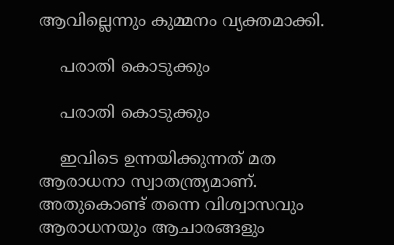ആവില്ലെന്നും കുമ്മനം വ്യക്തമാക്കി.

    പരാതി കൊടുക്കും

    പരാതി കൊടുക്കും

    ഇവിടെ ഉന്നയിക്കുന്നത് മത ആരാധനാ സ്വാതന്ത്ര്യമാണ്. അതുകൊണ്ട് തന്നെ വിശ്വാസവും ആരാധനയും ആചാരങ്ങളും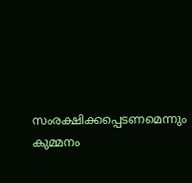സംരക്ഷിക്കപ്പെടണമെന്നും കുമ്മനം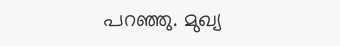പറഞ്ഞു. മുഖ്യ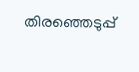തിരഞ്ഞെടുപ്പ്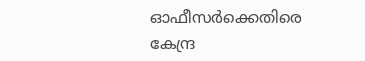ഓഫീസര്‍ക്കെതിരെ കേന്ദ്ര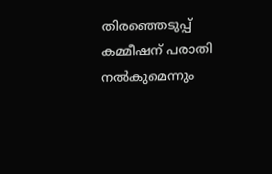തിരഞ്ഞെടുപ്പ് കമ്മീഷന് പരാതി നല്‍കുമെന്നും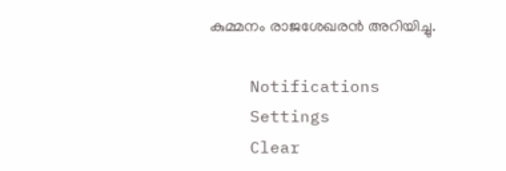കുമ്മനം രാജശേഖരന്‍ അറിയിച്ചു.

    Notifications
    Settings
    Clear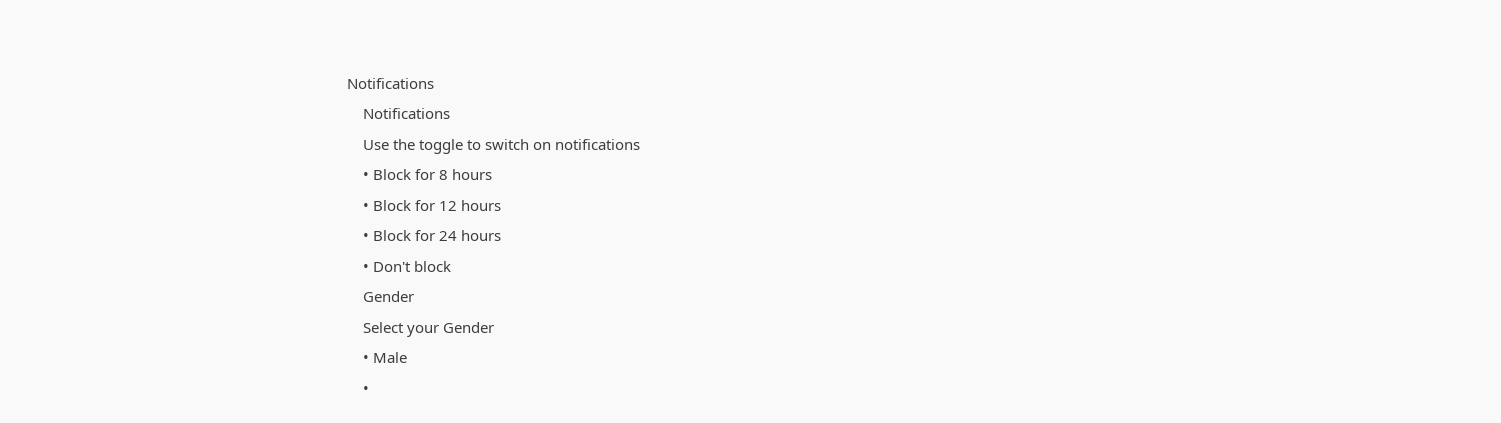Notifications
    Notifications
    Use the toggle to switch on notifications
    • Block for 8 hours
    • Block for 12 hours
    • Block for 24 hours
    • Don't block
    Gender
    Select your Gender
    • Male
    •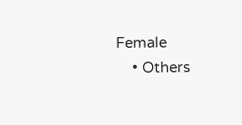Female
    • Others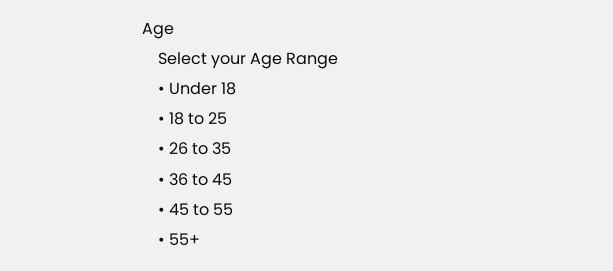Age
    Select your Age Range
    • Under 18
    • 18 to 25
    • 26 to 35
    • 36 to 45
    • 45 to 55
    • 55+